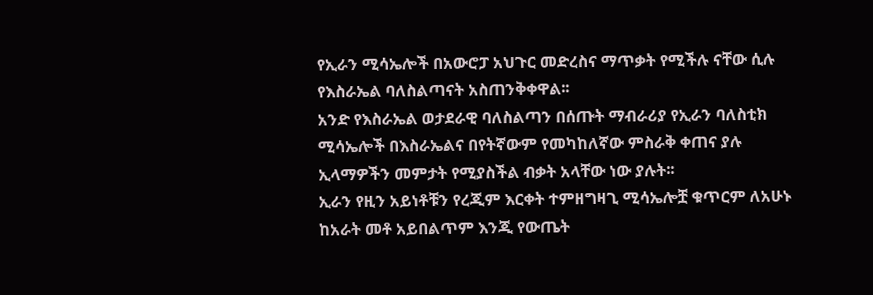የኢራን ሚሳኤሎች በአውሮፓ አህጉር መድረስና ማጥቃት የሚችሉ ናቸው ሲሉ የእስራኤል ባለስልጣናት አስጠንቅቀዋል፡፡
አንድ የእስራኤል ወታደራዊ ባለስልጣን በሰጡት ማብራሪያ የኢራን ባለስቲክ ሚሳኤሎች በእስራኤልና በየትኛውም የመካከለኛው ምስራቅ ቀጠና ያሉ ኢላማዎችን መምታት የሚያስችል ብቃት አላቸው ነው ያሉት፡፡
ኢራን የዚን አይነቶቹን የረጂም እርቀት ተምዘግዛጊ ሚሳኤሎቿ ቁጥርም ለአሁኑ ከአራት መቶ አይበልጥም እንጂ የውጤት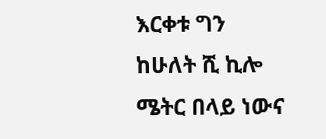እርቀቱ ግን ከሁለት ሺ ኪሎ ሜትር በላይ ነውና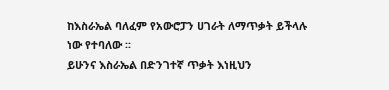ከእስራኤል ባለፈም የአውሮፓን ሀገራት ለማጥቃት ይችላሉ ነው የተባለው ፡፡
ይሁንና እስራኤል በድንገተኛ ጥቃት እነዚህን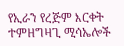የኢራን የረጅም እርቀት ተምዘግዛጊ ሚሳኤሎች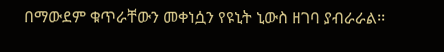በማውደም ቁጥራቸውን መቀነሷን የዩኒት ኒውስ ዘገባ ያብራራል፡፡